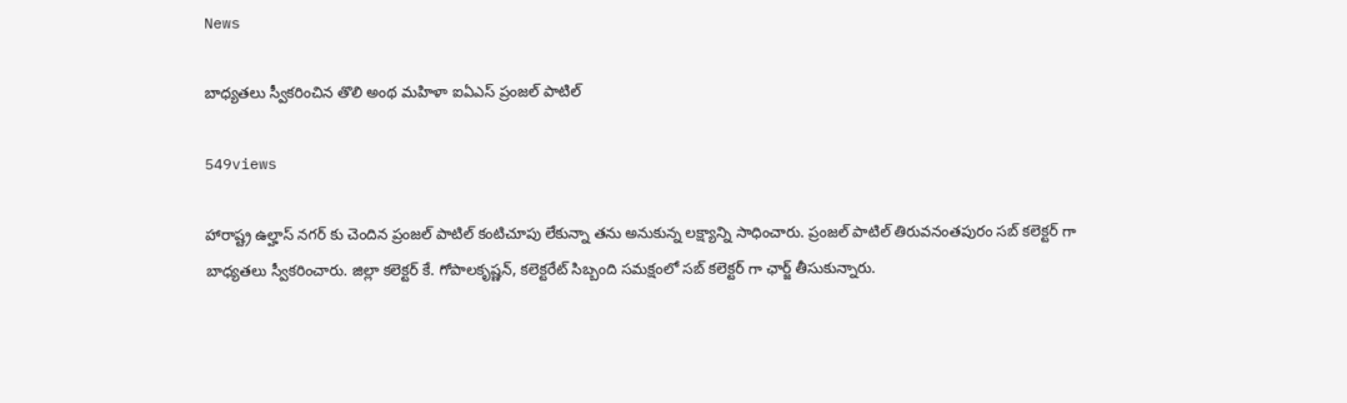News

బాధ్యతలు స్వీకరించిన తొలి అంథ మ‌హిళా ఐఏఎస్‌ ప్రంజ‌ల్ పాటిల్

549views

హారాష్ట్ర ఉల్హాస్ నగర్ కు చెందిన ప్రంజల్ పాటిల్ కంటిచూపు లేకున్నా తను అనుకున్న లక్ష్యాన్ని సాధించారు. ప్రంజల్ పాటిల్ తిరువనంతపురం సబ్ కలెక్టర్ గా బాధ్యతలు స్వీకరించారు. జిల్లా కలెక్టర్ కే. గోపాలకృష్ణన్, కలెక్టరేట్ సిబ్బంది సమక్షంలో సబ్ కలెక్టర్ గా ఛార్జ్ తీసుకున్నారు.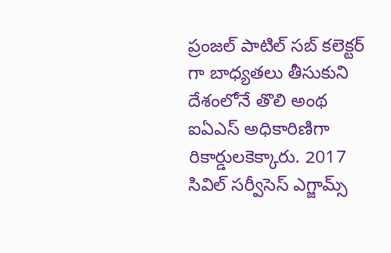ప్రంజల్ పాటిల్ సబ్ కలెక్టర్ గా బాధ్యతలు తీసుకుని దేశంలోనే తొలి అంథ ఐఏఎస్ అధికారిణిగా రికార్డుల‌కెక్కారు. 2017 సివిల్ సర్వీసెస్ ఎగ్జామ్స్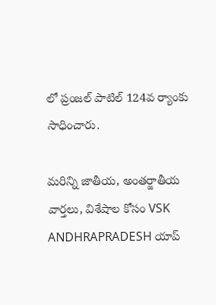లో ప్రంజల్ పాటిల్ 124వ ర్యాంకు సాధించారు.

మరిన్ని జాతీయ, అంతర్జాతీయ వార్తలు, విశేషాల కోసం VSK ANDHRAPRADESH యాప్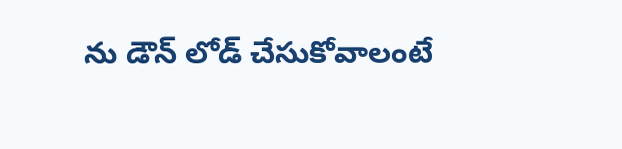ను డౌన్ లోడ్ చేసుకోవాలంటే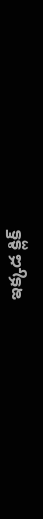ఇక్కడ క్లిక్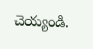చెయ్యండి.